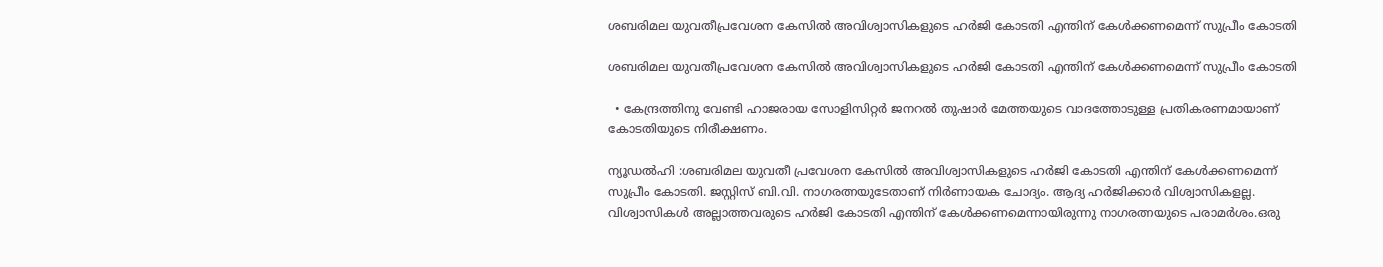ശബരിമല യുവതീപ്രവേശന കേസിൽ അവിശ്വാസികളുടെ ഹർജി കോടതി എന്തിന് കേൾക്കണമെന്ന് സുപ്രീം കോടതി

ശബരിമല യുവതീപ്രവേശന കേസിൽ അവിശ്വാസികളുടെ ഹർജി കോടതി എന്തിന് കേൾക്കണമെന്ന് സുപ്രീം കോടതി

  • കേന്ദ്രത്തിനു വേണ്ടി ഹാജരായ സോളിസിറ്റർ ജനറൽ തുഷാർ മേത്തയുടെ വാദത്തോടുള്ള പ്രതികരണമായാണ് കോടതിയുടെ നിരീക്ഷണം.

ന്യൂഡൽഹി :ശബരിമല യുവതീ പ്രവേശന കേസിൽ അവിശ്വാസികളുടെ ഹർജി കോടതി എന്തിന് കേൾക്കണമെന്ന് സുപ്രീം കോടതി. ജസ്റ്റിസ് ബി.വി. നാഗരത്നയുടേതാണ് നിർണായക ചോദ്യം. ആദ്യ ഹർജിക്കാർ വിശ്വാസികളല്ല. വിശ്വാസികൾ അല്ലാത്തവരുടെ ഹർജി കോടതി എന്തിന് കേൾക്കണമെന്നായിരുന്നു നാഗരത്നയുടെ പരാമർശം.ഒരു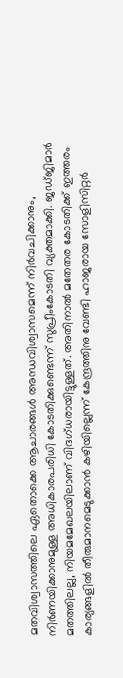മതവിശ്വാസത്തിലെ ഏതൊക്കെ ആചാരങ്ങൾ അന്ധവിശ്വാസമെന്ന് നിർവചിക്കാനും, നിർണയിക്കാനുമുള്ള അധികാരപരിധി കോടതിക്കുണ്ടെന്ന് സുപ്രീംകോടതി വ്യക്തമാക്കി. ജഡ്‌ജിമാർ മതത്തിലല്ല, നിയമമേഖലയിലാണ് വിദഗ്ധരായിട്ടുള്ളത്. അതിനാൽ മതേതര കോടതിക്ക് ഇത്തരം കാര്യങ്ങളിൽ തീരുമാനമെടുക്കാൻ കഴിയില്ലെന്ന് കേന്ദ്രത്തിനു വേണ്ടി ഹാജരായ സോളിസിറ്റർ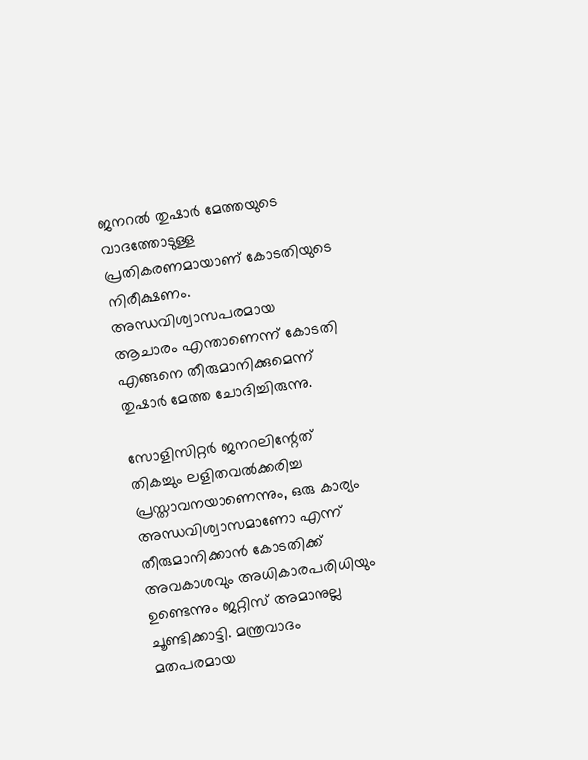ജനറൽ തുഷാർ മേത്തയുടെ വാദത്തോടുള്ള പ്രതികരണമായാണ് കോടതിയുടെ നിരീക്ഷണം. അന്ധവിശ്വാസപരമായ ആചാരം എന്താണെന്ന് കോടതി എങ്ങനെ തീരുമാനിക്കുമെന്ന് തുഷാർ മേത്ത ചോദിച്ചിരുന്നു.

സോളിസിറ്റർ ജനറലിന്റേത് തികച്ചും ലളിതവൽക്കരിച്ച പ്രസ്താവനയാണെന്നും, ഒരു കാര്യം അന്ധവിശ്വാസമാണോ എന്ന് തീരുമാനിക്കാൻ കോടതിക്ക് അവകാശവും അധികാരപരിധിയും ഉണ്ടെന്നും ജ‌റ്റിസ് അമാനുല്ല ചൂണ്ടിക്കാട്ടി. മന്ത്രവാദം മതപരമായ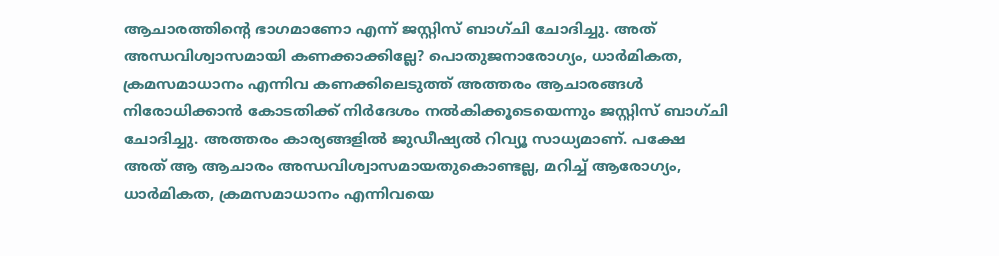ആചാരത്തിന്റെ ഭാഗമാണോ എന്ന് ജസ്റ്റിസ് ബാഗ്‌ചി ചോദിച്ചു. അത് അന്ധവിശ്വാസമായി കണക്കാക്കില്ലേ? പൊതുജനാരോഗ്യം, ധാർമികത, ക്രമസമാധാനം എന്നിവ കണക്കിലെടുത്ത് അത്തരം ആചാരങ്ങൾ നിരോധിക്കാൻ കോടതിക്ക് നിർദേശം നൽകിക്കൂടെയെന്നും ജസ്റ്റിസ് ബാഗ്‌ചി ചോദിച്ചു. അത്തരം കാര്യങ്ങളിൽ ജുഡീഷ്യൽ റിവ്യൂ സാധ്യമാണ്. പക്ഷേ അത് ആ ആചാരം അന്ധവിശ്വാസമായതുകൊണ്ടല്ല, മറിച്ച് ആരോഗ്യം, ധാർമികത, ക്രമസമാധാനം എന്നിവയെ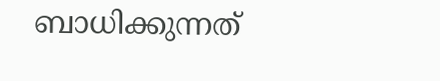ബാധിക്കുന്നത്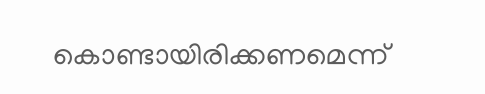കൊണ്ടായിരിക്കണമെന്ന്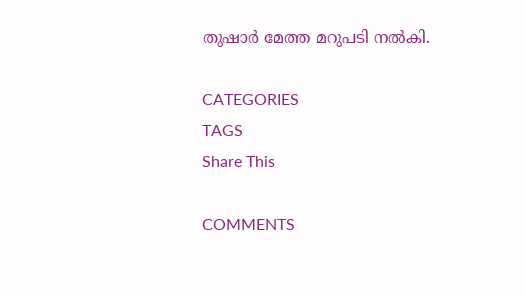തുഷാർ മേത്ത മറുപടി നൽകി.

CATEGORIES
TAGS
Share This

COMMENTS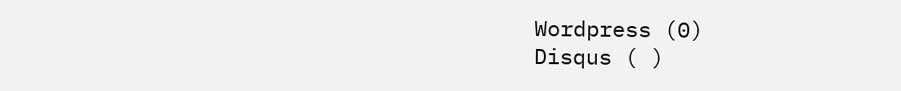Wordpress (0)
Disqus ( )